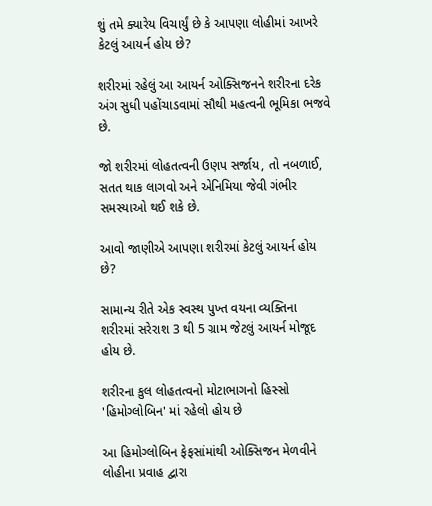શું તમે ક્યારેય વિચાર્યું છે કે આપણા લોહીમાં આખરે કેટલું આયર્ન હોય છે?

શરીરમાં રહેલું આ આયર્ન ઓક્સિજનને શરીરના દરેક અંગ સુધી પહોંચાડવામાં સૌથી મહત્વની ભૂમિકા ભજવે છે.

જો શરીરમાં લોહતત્વની ઉણપ સર્જાય, તો નબળાઈ, સતત થાક લાગવો અને એનિમિયા જેવી ગંભીર સમસ્યાઓ થઈ શકે છે.

આવો જાણીએ આપણા શરીરમાં કેટલું આયર્ન હોય છે?

સામાન્ય રીતે એક સ્વસ્થ પુખ્ત વયના વ્યક્તિના શરીરમાં સરેરાશ 3 થી 5 ગ્રામ જેટલું આયર્ન મોજૂદ હોય છે.

શરીરના કુલ લોહતત્વનો મોટાભાગનો હિસ્સો 'હિમોગ્લોબિન' માં રહેલો હોય છે

આ હિમોગ્લોબિન ફેફસાંમાંથી ઓક્સિજન મેળવીને લોહીના પ્રવાહ દ્વારા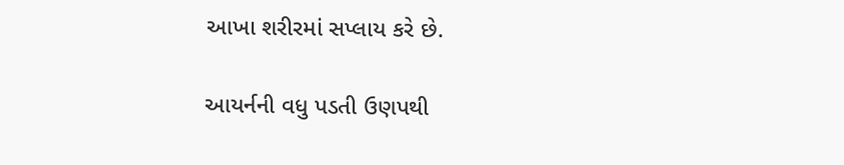આખા શરીરમાં સપ્લાય કરે છે.

આયર્નની વધુ પડતી ઉણપથી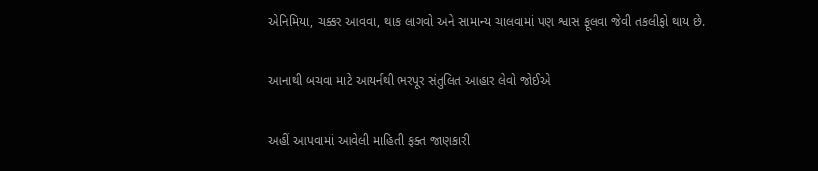એનિમિયા, ચક્કર આવવા, થાક લાગવો અને સામાન્ય ચાલવામાં પણ શ્વાસ ફૂલવા જેવી તકલીફો થાય છે.

આનાથી બચવા માટે આયર્નથી ભરપૂર સંતુલિત આહાર લેવો જોઈએ

અહીં આપવામાં આવેલી માહિતી ફક્ત જાણકારી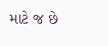માટે જ છે